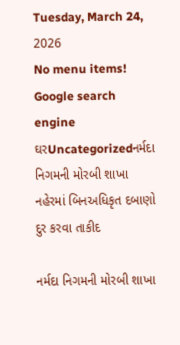Tuesday, March 24, 2026
No menu items!
Google search engine
ઘરUncategorizedનર્મદા નિગમની મોરબી શાખા નહેરમાં બિનઅધિકૃત દબાણો દુર કરવા તાકીદ

નર્મદા નિગમની મોરબી શાખા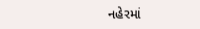નહેરમાં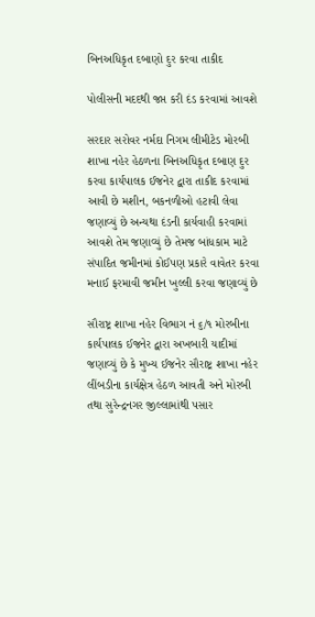બિનઅધિકૃત દબાણો દુર કરવા તાકીદ

પોલીસની મદદથી જપ્ત કરી દંડ કરવામાં આવશે

સરદાર સરોવર નર્મદા નિગમ લીમીટેડ મોરબી શાખા નહેર હેઠળના બિનઅધિકૃત દબાણ દુર કરવા કાર્યપાલક ઈજનેર દ્વારા તાકીદ કરવામાં આવી છે મશીન, બકનળીઓ હટાવી લેવા જણાવ્યું છે અન્યથા દંડની કાર્યવાહી કરવામાં આવશે તેમ જણાવ્યું છે તેમજ બાંધકામ માટે સંપાદિત જમીનમાં કોઈપણ પ્રકારે વાવેતર કરવા મનાઈ ફરમાવી જમીન ખુલ્લી કરવા જણાવ્યું છે

સૌરાષ્ટ્ર શાખા નહેર વિભાગ નં ૬/૧ મોરબીના કાર્યપાલક ઈજનેર દ્વારા અખબારી યાદીમાં જણાવ્યું છે કે મુખ્ય ઈજનેર સૌરાષ્ટ્ર શાખા નહેર લીંબડીના કાર્યક્ષેત્ર હેઠળ આવતી અને મોરબી તથા સુરેન્દ્રનગર જીલ્લામાંથી પસાર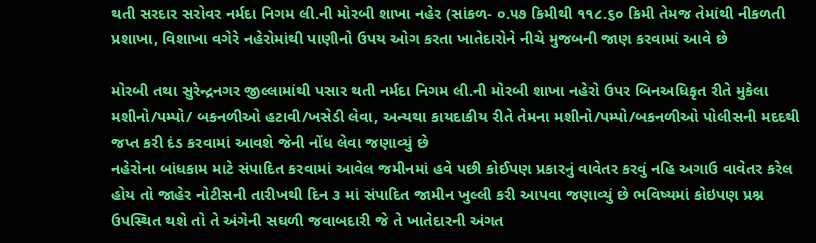થતી સરદાર સરોવર નર્મદા નિગમ લી.ની મોરબી શાખા નહેર (સાંકળ- ૦.૫૭ કિમીથી ૧૧૮.૬૦ કિમી તેમજ તેમાંથી નીકળતી પ્રશાખા, વિશાખા વગેરે નહેરોમાંથી પાણીનો ઉપય ઓગ કરતા ખાતેદારોને નીચે મુજબની જાણ કરવામાં આવે છે

મોરબી તથા સુરેન્દ્રનગર જીલ્લામાંથી પસાર થતી નર્મદા નિગમ લી.ની મોરબી શાખા નહેરો ઉપર બિનઅધિકૃત રીતે મુકેલા મશીનો/પમ્પો/ બકનળીઓ હટાવી/ખસેડી લેવા, અન્યથા કાયદાકીય રીતે તેમના મશીનો/પમ્પો/બકનળીઓ પોલીસની મદદથી જપ્ત કરી દંડ કરવામાં આવશે જેની નોંધ લેવા જણાવ્યું છે
નહેરોના બાંધકામ માટે સંપાદિત કરવામાં આવેલ જમીનમાં હવે પછી કોઈપણ પ્રકારનું વાવેતર કરવું નહિ અગાઉ વાવેતર કરેલ હોય તો જાહેર નોટીસની તારીખથી દિન ૩ માં સંપાદિત જામીન ખુલ્લી કરી આપવા જણાવ્યું છે ભવિષ્યમાં કોઇપણ પ્રશ્ન ઉપસ્થિત થશે તો તે અંગેની સઘળી જવાબદારી જે તે ખાતેદારની અંગત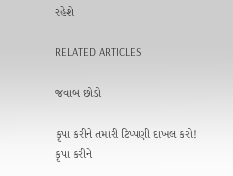રહેશે

RELATED ARTICLES

જવાબ છોડો

કૃપા કરીને તમારી ટિપ્પણી દાખલ કરો!
કૃપા કરીને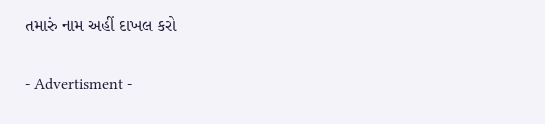તમારું નામ અહીં દાખલ કરો

- Advertisment -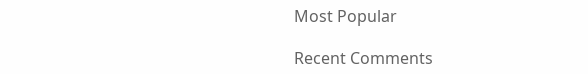Most Popular

Recent Comments